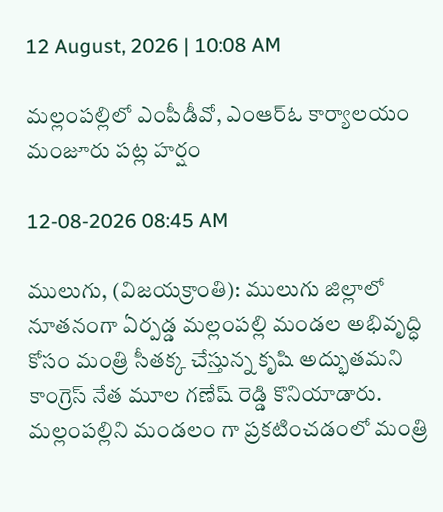12 August, 2026 | 10:08 AM

మల్లంపల్లిలో ఎంపీడీవో, ఎంఆర్ఓ కార్యాలయం మంజూరు పట్ల హర్షం

12-08-2026 08:45 AM

ములుగు, (విజయక్రాంతి): ములుగు జిల్లాలో నూతనంగా ఏర్పడ్డ మల్లంపల్లి మండల అభివృద్ధి కోసం మంత్రి సీతక్క చేస్తున్న కృషి అద్భుతమని కాంగ్రెస్ నేత మూల గణేష్ రెడ్డి కొనియాడారు. మల్లంపల్లిని మండలం గా ప్రకటించడంలో మంత్రి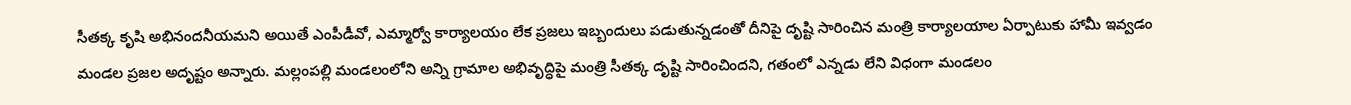సీతక్క కృషి అభినందనీయమని అయితే ఎంపీడీవో, ఎమ్మార్వో కార్యాలయం లేక ప్రజలు ఇబ్బందులు పడుతున్నడంతో దీనిపై దృష్టి సారించిన మంత్రి కార్యాలయాల ఏర్పాటుకు హామీ ఇవ్వడం మండల ప్రజల అదృష్టం అన్నారు. మల్లంపల్లి మండలంలోని అన్ని గ్రామాల అభివృద్ధిపై మంత్రి సీతక్క దృష్టి సారించిందని, గతంలో ఎన్నడు లేని విధంగా మండలం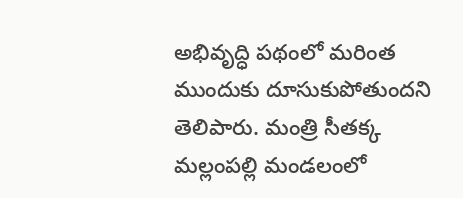అభివృద్ధి పథంలో మరింత ముందుకు దూసుకుపోతుందని తెలిపారు. మంత్రి సీతక్క మల్లంపల్లి మండలంలో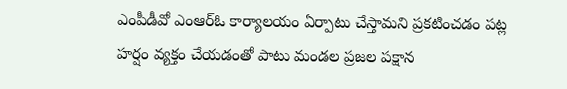ఎంపీడీవో ఎంఆర్ఓ కార్యాలయం ఏర్పాటు చేస్తామని ప్రకటించడం పట్ల హర్షం వ్యక్తం చేయడంతో పాటు మండల ప్రజల పక్షాన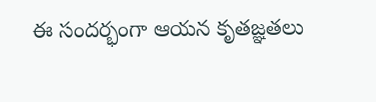ఈ సందర్భంగా ఆయన కృతజ్ఞతలు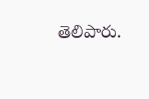తెలిపారు.